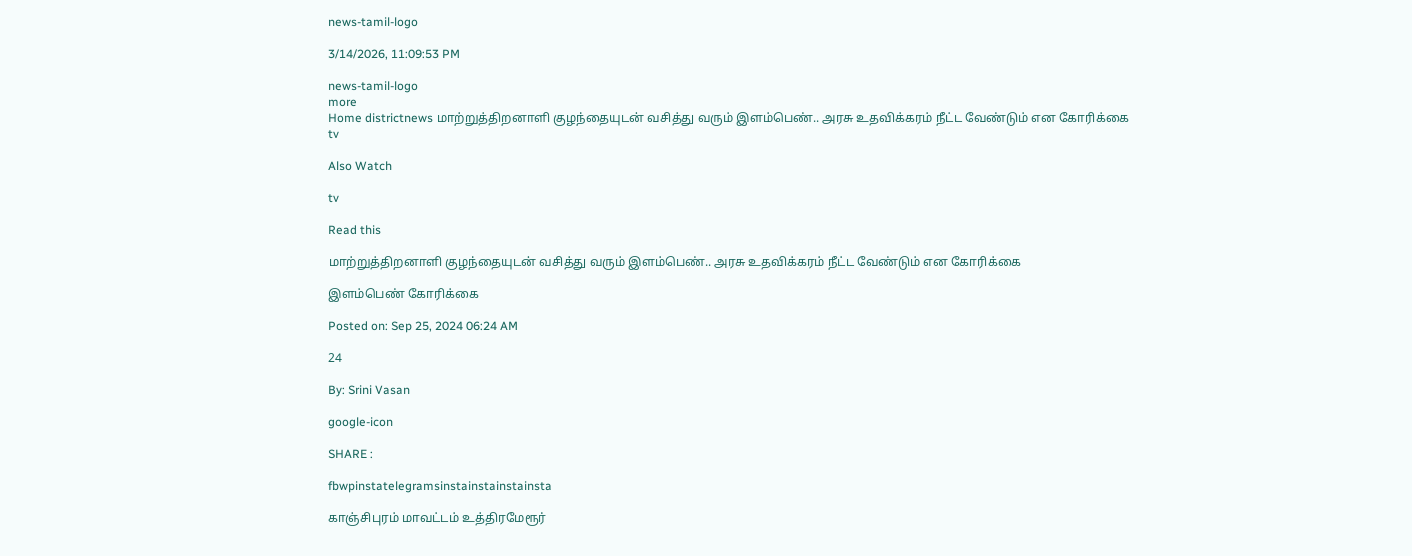news-tamil-logo

3/14/2026, 11:09:53 PM

news-tamil-logo
more
Home districtnews மாற்றுத்திறனாளி குழந்தையுடன் வசித்து வரும் இளம்பெண்.. அரசு உதவிக்கரம் நீட்ட வேண்டும் என கோரிக்கை
tv

Also Watch

tv

Read this

மாற்றுத்திறனாளி குழந்தையுடன் வசித்து வரும் இளம்பெண்.. அரசு உதவிக்கரம் நீட்ட வேண்டும் என கோரிக்கை

இளம்பெண் கோரிக்கை

Posted on: Sep 25, 2024 06:24 AM

24

By: Srini Vasan

google-icon

SHARE :

fbwpinstatelegramsinstainstainstainsta

காஞ்சிபுரம் மாவட்டம் உத்திரமேரூர்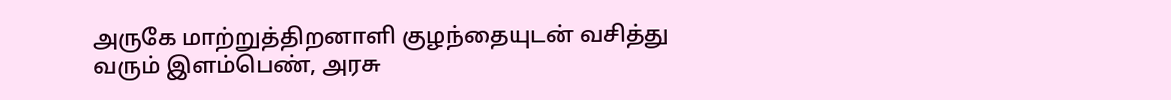அருகே மாற்றுத்திறனாளி குழந்தையுடன் வசித்து வரும் இளம்பெண், அரசு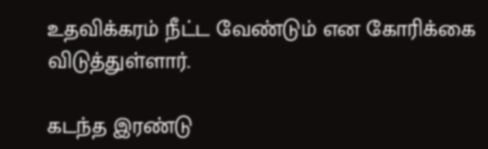உதவிக்கரம் நீட்ட வேண்டும் என கோரிக்கை விடுத்துள்ளார்.

கடந்த இரண்டு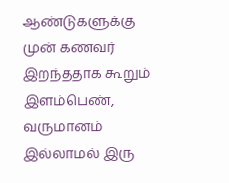ஆண்டுகளுக்கு முன் கணவர் இறந்ததாக கூறும் இளம்பெண், வருமானம் இல்லாமல் இரு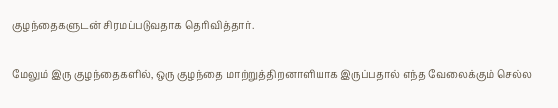குழந்தைகளுடன் சிரமப்படுவதாக தெரிவித்தார்.

மேலும் இரு குழந்தைகளில், ஒரு குழந்தை மாற்றுத்திறனாளியாக இருப்பதால் எந்த வேலைக்கும் செல்ல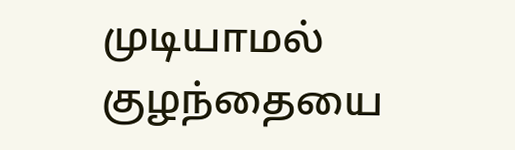முடியாமல் குழந்தையை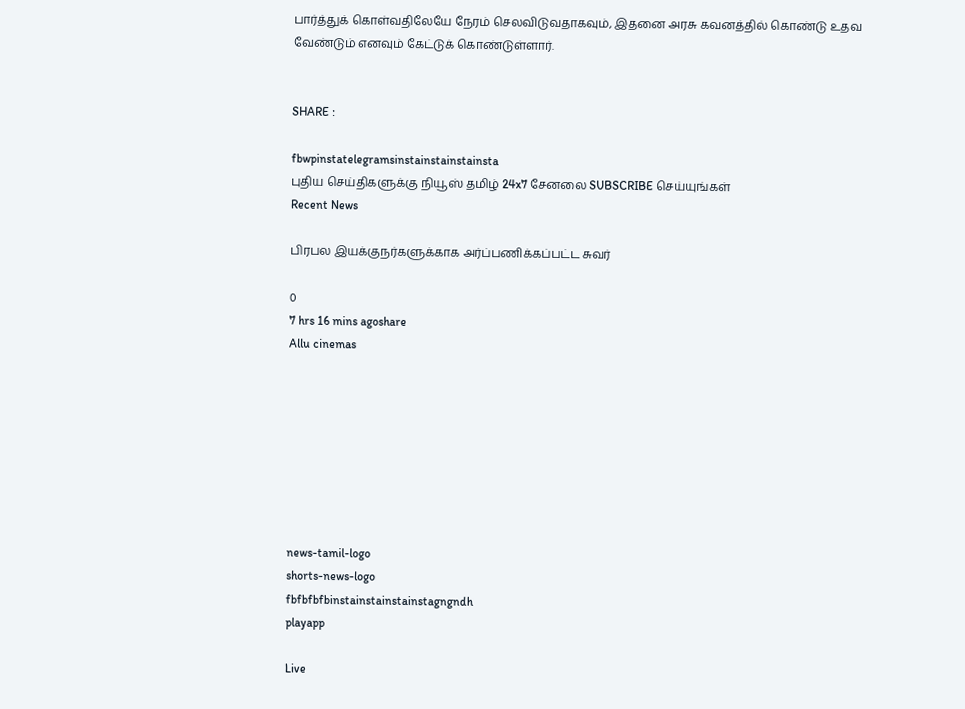பார்த்துக் கொள்வதிலேயே நேரம் செலவிடுவதாகவும், இதனை அரசு கவனத்தில் கொண்டு உதவ வேண்டும் எனவும் கேட்டுக் கொண்டுள்ளார்.


SHARE :

fbwpinstatelegramsinstainstainstainsta
புதிய செய்திகளுக்கு நியூஸ் தமிழ் 24x7 சேனலை SUBSCRIBE செய்யுங்கள்
Recent News

பிரபல இயக்குநர்களுக்காக அர்ப்பணிக்கப்பட்ட சுவர்

0
7 hrs 16 mins agoshare
Allu cinemas








news-tamil-logo
shorts-news-logo
fbfbfbfbinstainstainstainstagngndh
playapp

Live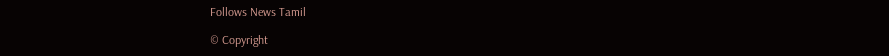Follows News Tamil

© Copyright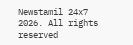Newstamil 24x7 2026. All rights reserved